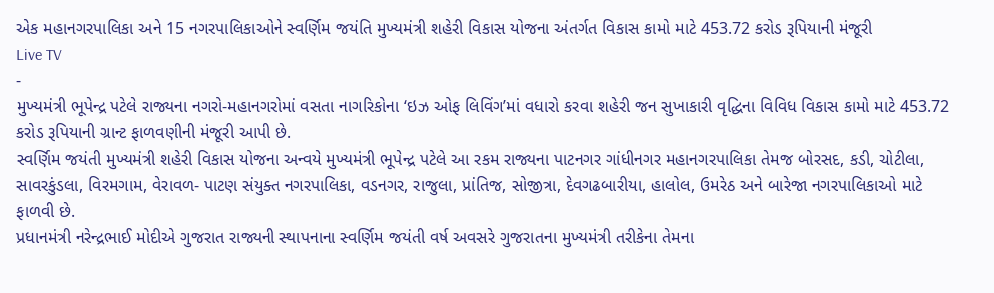એક મહાનગરપાલિકા અને 15 નગરપાલિકાઓને સ્વર્ણિમ જયંતિ મુખ્યમંત્રી શહેરી વિકાસ યોજના અંતર્ગત વિકાસ કામો માટે 453.72 કરોડ રૂપિયાની મંજૂરી
Live TV
-
મુખ્યમંત્રી ભૂપેન્દ્ર પટેલે રાજ્યના નગરો-મહાનગરોમાં વસતા નાગરિકોના ‘ઇઝ ઓફ લિવિંગ’માં વધારો કરવા શહેરી જન સુખાકારી વૃદ્ધિના વિવિધ વિકાસ કામો માટે 453.72 કરોડ રૂપિયાની ગ્રાન્ટ ફાળવણીની મંજૂરી આપી છે.
સ્વર્ણિમ જયંતી મુખ્યમંત્રી શહેરી વિકાસ યોજના અન્વયે મુખ્યમંત્રી ભૂપેન્દ્ર પટેલે આ રકમ રાજ્યના પાટનગર ગાંધીનગર મહાનગરપાલિકા તેમજ બોરસદ, કડી, ચોટીલા, સાવરકુંડલા, વિરમગામ, વેરાવળ- પાટણ સંયુક્ત નગરપાલિકા, વડનગર, રાજુલા, પ્રાંતિજ, સોજીત્રા, દેવગઢબારીયા, હાલોલ, ઉમરેઠ અને બારેજા નગરપાલિકાઓ માટે ફાળવી છે.
પ્રધાનમંત્રી નરેન્દ્રભાઈ મોદીએ ગુજરાત રાજ્યની સ્થાપનાના સ્વર્ણિમ જયંતી વર્ષ અવસરે ગુજરાતના મુખ્યમંત્રી તરીકેના તેમના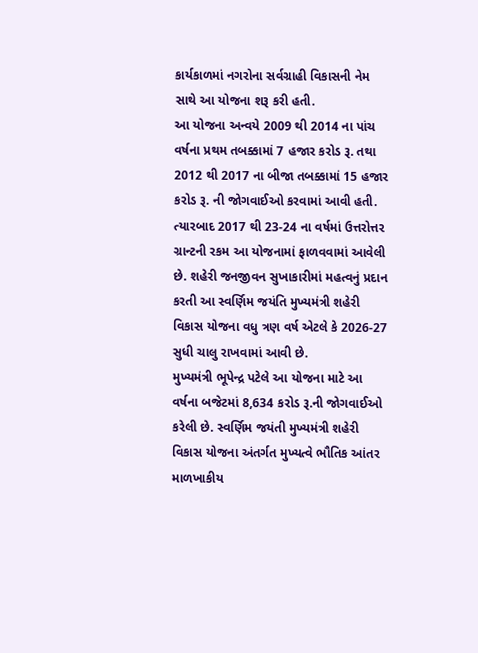કાર્યકાળમાં નગરોના સર્વગ્રાહી વિકાસની નેમ સાથે આ યોજના શરૂ કરી હતી.
આ યોજના અન્વયે 2009 થી 2014 ના પાંચ વર્ષના પ્રથમ તબક્કામાં 7 હજાર કરોડ રૂ. તથા 2012 થી 2017 ના બીજા તબક્કામાં 15 હજાર કરોડ રૂ. ની જોગવાઈઓ કરવામાં આવી હતી.
ત્યારબાદ 2017 થી 23-24 ના વર્ષમાં ઉત્તરોત્તર ગ્રાન્ટની રકમ આ યોજનામાં ફાળવવામાં આવેલી છે. શહેરી જનજીવન સુખાકારીમાં મહત્વનું પ્રદાન કરતી આ સ્વર્ણિમ જયંતિ મુખ્યમંત્રી શહેરી વિકાસ યોજના વધુ ત્રણ વર્ષ એટલે કે 2026-27 સુધી ચાલુ રાખવામાં આવી છે.
મુખ્યમંત્રી ભૂપેન્દ્ર પટેલે આ યોજના માટે આ વર્ષના બજેટમાં 8,634 કરોડ રૂ.ની જોગવાઈઓ કરેલી છે. સ્વર્ણિમ જયંતી મુખ્યમંત્રી શહેરી વિકાસ યોજના અંતર્ગત મુખ્યત્વે ભૌતિક આંતર માળખાકીય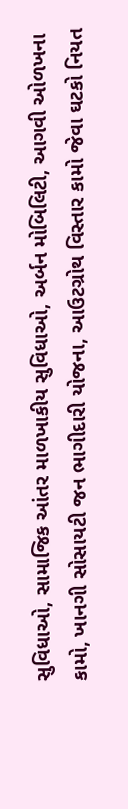સુવિધાઓ, સામાજિક આંતર માળખાકીય સુવિધાઓ, અર્બન મોબિલિટી, આગવી ઓળખના કામો, ખાનગી સોસાયટી જન ભાગીદારી યોજના, આઉટગ્રોથ વિસ્તાર કામો જેવા ઘટકો નિયત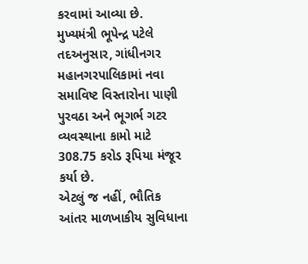કરવામાં આવ્યા છે.
મુખ્યમંત્રી ભૂપેન્દ્ર પટેલે તદઅનુસાર, ગાંધીનગર મહાનગરપાલિકામાં નવા સમાવિષ્ટ વિસ્તારોના પાણી પુરવઠા અને ભૂગર્ભ ગટર વ્યવસ્થાના કામો માટે 308.75 કરોડ રૂપિયા મંજૂર કર્યા છે.
એટલું જ નહીં, ભૌતિક આંતર માળખાકીય સુવિધાના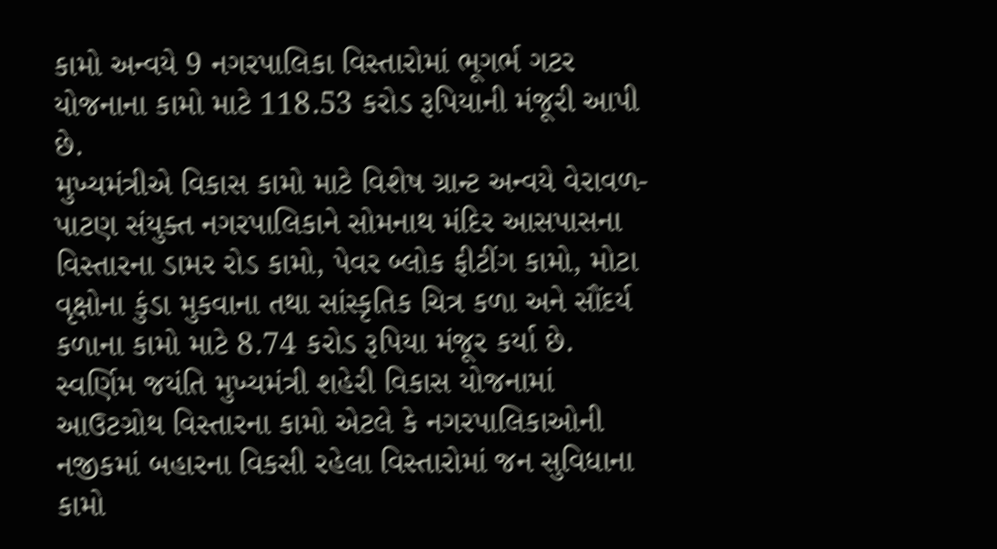કામો અન્વયે 9 નગરપાલિકા વિસ્તારોમાં ભૂગર્ભ ગટર યોજનાના કામો માટે 118.53 કરોડ રૂપિયાની મંજૂરી આપી છે.
મુખ્યમંત્રીએ વિકાસ કામો માટે વિશેષ ગ્રાન્ટ અન્વયે વેરાવળ-પાટણ સંયુક્ત નગરપાલિકાને સોમનાથ મંદિર આસપાસના વિસ્તારના ડામર રોડ કામો, પેવર બ્લોક ફીટીંગ કામો, મોટા વૃક્ષોના કુંડા મુકવાના તથા સાંસ્કૃતિક ચિત્ર કળા અને સૌંદર્ય કળાના કામો માટે 8.74 કરોડ રૂપિયા મંજૂર કર્યા છે.
સ્વર્ણિમ જયંતિ મુખ્યમંત્રી શહેરી વિકાસ યોજનામાં આઉટગ્રોથ વિસ્તારના કામો એટલે કે નગરપાલિકાઓની નજીકમાં બહારના વિકસી રહેલા વિસ્તારોમાં જન સુવિધાના કામો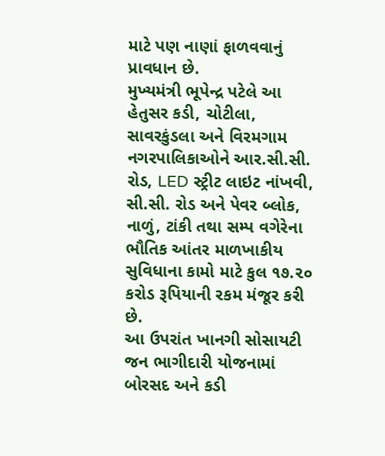માટે પણ નાણાં ફાળવવાનું પ્રાવધાન છે.
મુખ્યમંત્રી ભૂપેન્દ્ર પટેલે આ હેતુસર કડી, ચોટીલા, સાવરકુંડલા અને વિરમગામ નગરપાલિકાઓને આર.સી.સી. રોડ, LED સ્ટ્રીટ લાઇટ નાંખવી, સી.સી. રોડ અને પેવર બ્લોક, નાળું, ટાંકી તથા સમ્પ વગેરેના ભૌતિક આંતર માળખાકીય સુવિધાના કામો માટે કુલ ૧૭.૨૦ કરોડ રૂપિયાની રકમ મંજૂર કરી છે.
આ ઉપરાંત ખાનગી સોસાયટી જન ભાગીદારી યોજનામાં બોરસદ અને કડી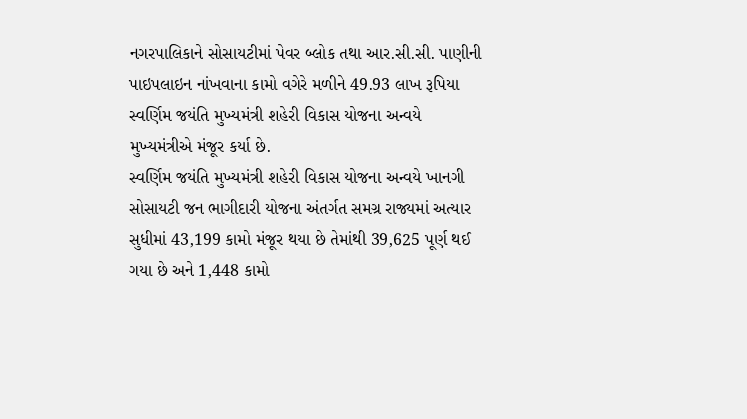નગરપાલિકાને સોસાયટીમાં પેવર બ્લોક તથા આર.સી.સી. પાણીની પાઇપલાઇન નાંખવાના કામો વગેરે મળીને 49.93 લાખ રૂપિયા સ્વર્ણિમ જયંતિ મુખ્યમંત્રી શહેરી વિકાસ યોજના અન્વયે મુખ્યમંત્રીએ મંજૂર કર્યા છે.
સ્વર્ણિમ જયંતિ મુખ્યમંત્રી શહેરી વિકાસ યોજના અન્વયે ખાનગી સોસાયટી જન ભાગીદારી યોજના અંતર્ગત સમગ્ર રાજ્યમાં અત્યાર સુધીમાં 43,199 કામો મંજૂર થયા છે તેમાંથી 39,625 પૂર્ણ થઈ ગયા છે અને 1,448 કામો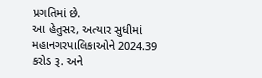પ્રગતિમાં છે.
આ હેતુસર, અત્યાર સુધીમાં મહાનગરપાલિકાઓને 2024.39 કરોડ રૂ. અને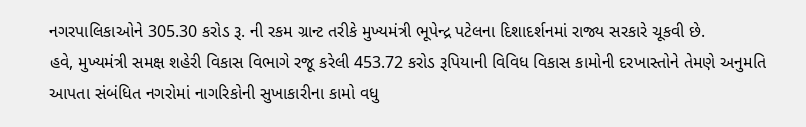નગરપાલિકાઓને 305.30 કરોડ રૂ. ની રકમ ગ્રાન્ટ તરીકે મુખ્યમંત્રી ભૂપેન્દ્ર પટેલના દિશાદર્શનમાં રાજ્ય સરકારે ચૂકવી છે.
હવે, મુખ્યમંત્રી સમક્ષ શહેરી વિકાસ વિભાગે રજૂ કરેલી 453.72 કરોડ રૂપિયાની વિવિધ વિકાસ કામોની દરખાસ્તોને તેમણે અનુમતિ આપતા સંબંધિત નગરોમાં નાગરિકોની સુખાકારીના કામો વધુ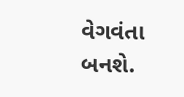વેગવંતા બનશે.